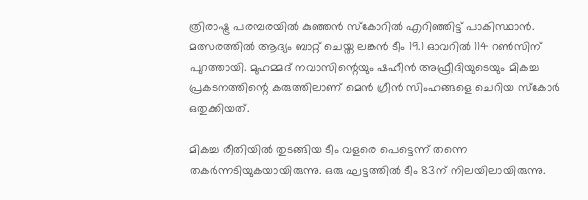ത്രിരാഷ്ട്ര പരമ്പരയില്‍ കുഞ്ഞന്‍ സ്‌കോറില്‍ എറിഞ്ഞിട്ട് പാകിസ്ഥാന്‍. മത്സരത്തില്‍ ആദ്യം ബാറ്റ് ചെയ്ത ലങ്കന്‍ ടീം 19.1 ഓവറില്‍ 114 റണ്‍സിന് പുറത്തായി. മുഹമ്മദ് നവാസിന്റെയും ഷഹീന്‍ അഫ്രീദിയുടെയും മികച്ച പ്രകടനത്തിന്റെ കരുത്തിലാണ് മെന്‍ ഗ്രീന്‍ സിംഹങ്ങളെ ചെറിയ സ്‌കോര്‍ ഒതുക്കിയത്.

മികച്ച രീതിയില്‍ തുടങ്ങിയ ടീം വളരെ പെട്ടെന്ന് തന്നെ തകര്‍ന്നടിയുകയായിരുന്നു. ഒരു ഘട്ടത്തില്‍ ടീം 83ന് നിലയിലായിരുന്നു.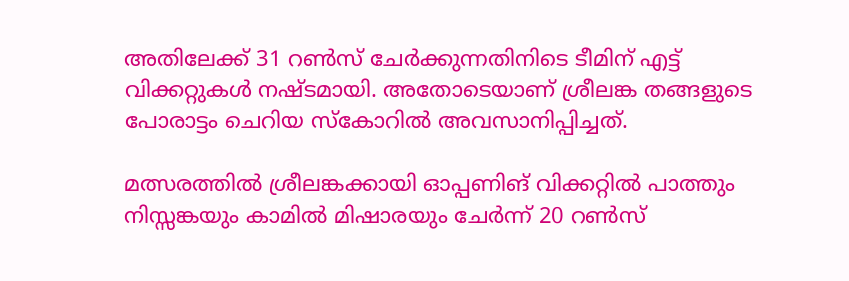അതിലേക്ക് 31 റണ്‍സ് ചേര്‍ക്കുന്നതിനിടെ ടീമിന് എട്ട് വിക്കറ്റുകള്‍ നഷ്ടമായി. അതോടെയാണ് ശ്രീലങ്ക തങ്ങളുടെ പോരാട്ടം ചെറിയ സ്‌കോറില്‍ അവസാനിപ്പിച്ചത്.

മത്സരത്തില്‍ ശ്രീലങ്കക്കായി ഓപ്പണിങ് വിക്കറ്റില്‍ പാത്തും നിസ്സങ്കയും കാമില്‍ മിഷാരയും ചേര്‍ന്ന് 20 റണ്‍സ്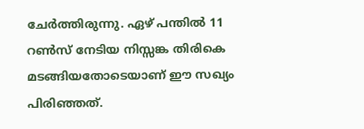ചേര്‍ത്തിരുന്നു. ഏഴ് പന്തില്‍ 11 റണ്‍സ് നേടിയ നിസ്സങ്ക തിരികെ മടങ്ങിയതോടെയാണ് ഈ സഖ്യം പിരിഞ്ഞത്.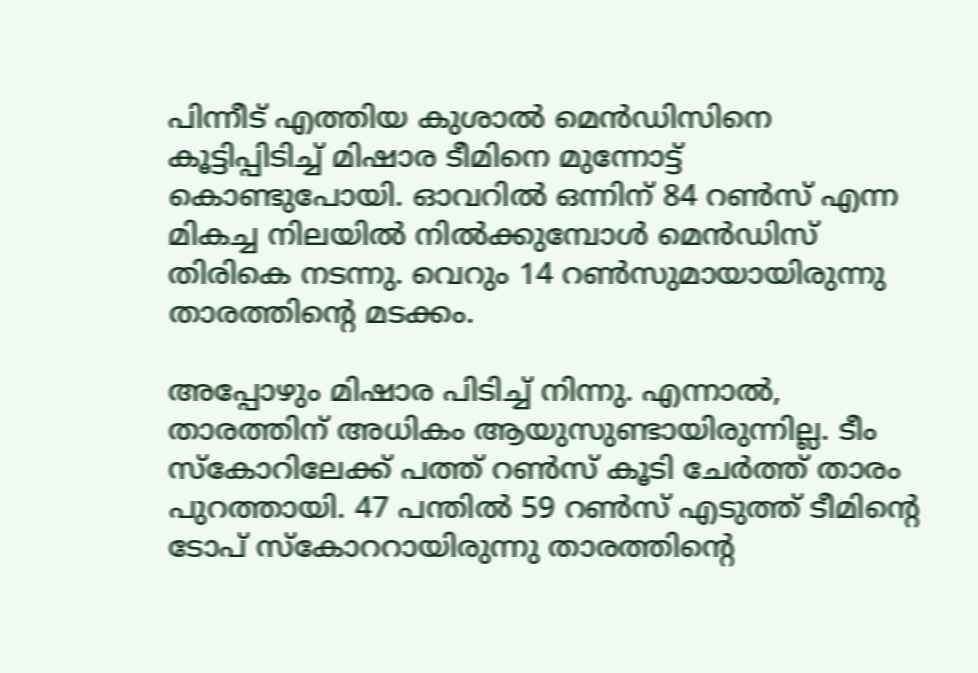പിന്നീട് എത്തിയ കുശാല്‍ മെന്‍ഡിസിനെ കൂട്ടിപ്പിടിച്ച് മിഷാര ടീമിനെ മുന്നോട്ട് കൊണ്ടുപോയി. ഓവറില്‍ ഒന്നിന് 84 റണ്‍സ് എന്ന മികച്ച നിലയില്‍ നില്‍ക്കുമ്പോള്‍ മെന്‍ഡിസ് തിരികെ നടന്നു. വെറും 14 റണ്‍സുമായായിരുന്നു താരത്തിന്റെ മടക്കം.

അപ്പോഴും മിഷാര പിടിച്ച് നിന്നു. എന്നാല്‍, താരത്തിന് അധികം ആയുസുണ്ടായിരുന്നില്ല. ടീം സ്‌കോറിലേക്ക് പത്ത് റണ്‍സ് കൂടി ചേര്‍ത്ത് താരം പുറത്തായി. 47 പന്തില്‍ 59 റണ്‍സ് എടുത്ത് ടീമിന്റെ ടോപ് സ്‌കോററായിരുന്നു താരത്തിന്റെ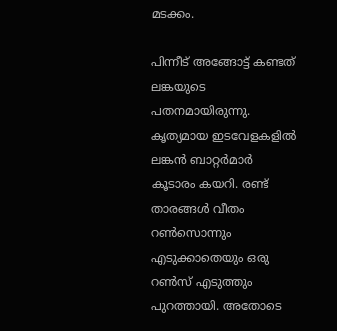മടക്കം.

പിന്നീട് അങ്ങോട്ട് കണ്ടത് ലങ്കയുടെ പതനമായിരുന്നു. കൃത്യമായ ഇടവേളകളില്‍ ലങ്കന്‍ ബാറ്റര്‍മാര്‍ കൂടാരം കയറി. രണ്ട് താരങ്ങള്‍ വീതം റണ്‍സൊന്നും എടുക്കാതെയും ഒരു റണ്‍സ് എടുത്തും പുറത്തായി. അതോടെ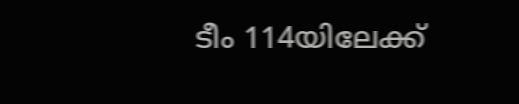ടീം 114യിലേക്ക്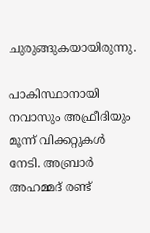ചുരുങ്ങുകയായിരുന്നു.

പാകിസ്ഥാനായി നവാസും അഫ്രീദിയും മൂന്ന് വിക്കറ്റുകള്‍ നേടി. അബ്രാര്‍ അഹമ്മദ് രണ്ട്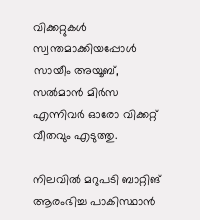വിക്കറ്റുകള്‍ സ്വന്തമാക്കിയപ്പോള്‍ സായീം അയൂബ്, സല്‍മാന്‍ മിര്‍സ എന്നിവര്‍ ഓരോ വിക്കറ്റ് വീതവും എടുത്തു.

നിലവില്‍ മറുപടി ബാറ്റിങ് ആരംഭിച്ച പാകിസ്ഥാന്‍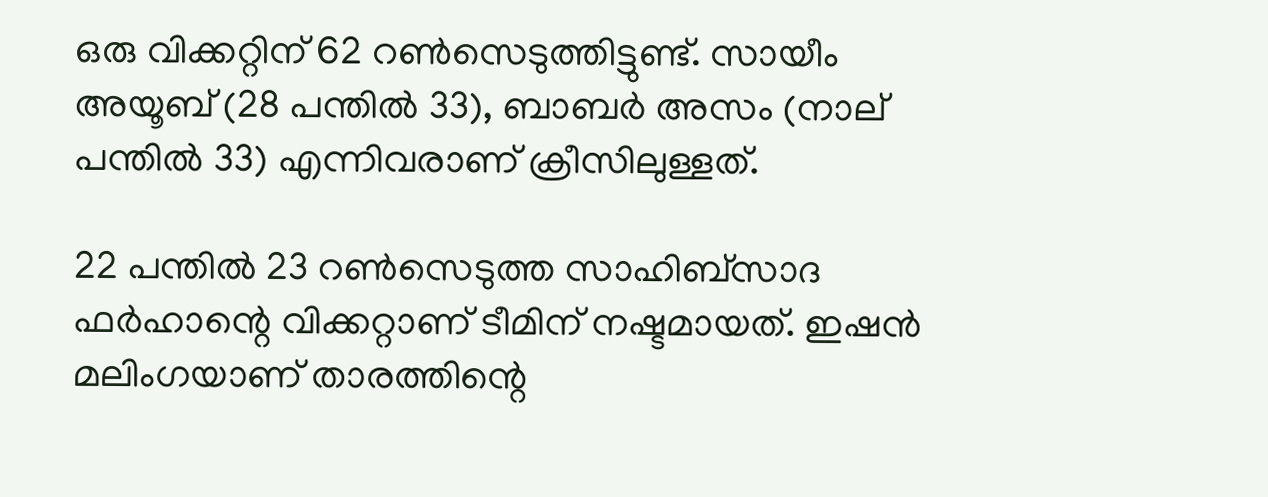ഒരു വിക്കറ്റിന് 62 റണ്‍സെടുത്തിട്ടുണ്ട്. സായീം അയൂബ് (28 പന്തില്‍ 33), ബാബര്‍ അസം (നാല് പന്തില്‍ 33) എന്നിവരാണ് ക്രീസിലുള്ളത്.

22 പന്തില്‍ 23 റണ്‍സെടുത്ത സാഹിബ്സാദ ഫര്‍ഹാന്റെ വിക്കറ്റാണ് ടീമിന് നഷ്ടമായത്. ഇഷന്‍ മലിംഗയാണ് താരത്തിന്റെ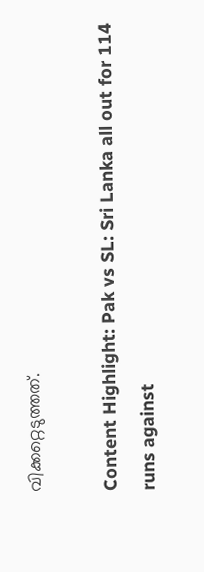വിക്കറ്റെടുത്തത്.

Content Highlight: Pak vs SL: Sri Lanka all out for 114 runs against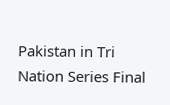Pakistan in Tri Nation Series Final